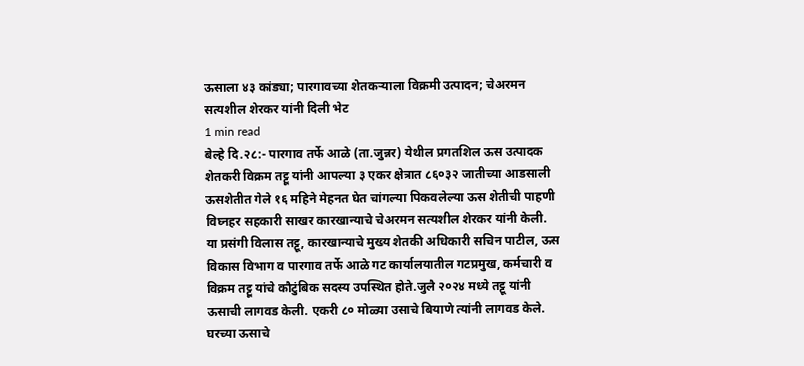ऊसाला ४३ कांड्या; पारगावच्या शेतकऱ्याला विक्रमी उत्पादन; चेअरमन सत्यशील शेरकर यांनी दिली भेट
1 min read
बेल्हे दि.२८:- पारगाव तर्फे आळे (ता.जुन्नर) येथील प्रगतशिल ऊस उत्पादक शेतकरी विक्रम तट्टू यांनी आपल्या ३ एकर क्षेत्रात ८६०३२ जातीच्या आडसाली ऊसशेतीत गेले १६ महिने मेहनत घेत चांगल्या पिकवलेल्या ऊस शेतीची पाहणी विघ्नहर सहकारी साखर कारखान्याचे चेअरमन सत्यशील शेरकर यांनी केली.
या प्रसंगी विलास तट्टू, कारखान्याचे मुख्य शेतकी अधिकारी सचिन पाटील, ऊस विकास विभाग व पारगाव तर्फे आळे गट कार्यालयातील गटप्रमुख, कर्मचारी व विक्रम तट्टू यांचे कौटुंबिक सदस्य उपस्थित होते.जुलै २०२४ मध्ये तट्टू यांनी ऊसाची लागवड केली. एकरी ८० मोळ्या उसाचे बियाणे त्यांनी लागवड केले.
घरच्या ऊसाचे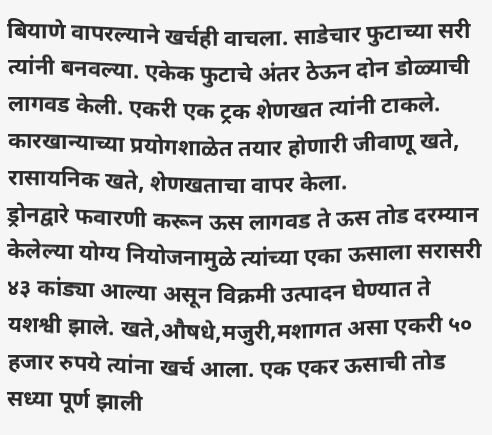बियाणे वापरल्याने खर्चही वाचला. साडेचार फुटाच्या सरी त्यांनी बनवल्या. एकेक फुटाचे अंतर ठेऊन दोन डोळ्याची लागवड केली. एकरी एक ट्रक शेणखत त्यांनी टाकले. कारखान्याच्या प्रयोगशाळेत तयार होणारी जीवाणू खते, रासायनिक खते, शेणखताचा वापर केला.
ड्रोनद्वारे फवारणी करून ऊस लागवड ते ऊस तोड दरम्यान केलेल्या योग्य नियोजनामुळे त्यांच्या एका ऊसाला सरासरी ४३ कांड्या आल्या असून विक्रमी उत्पादन घेण्यात ते यशश्वी झाले. खते,औषधे,मजुरी,मशागत असा एकरी ५० हजार रुपये त्यांना खर्च आला. एक एकर ऊसाची तोड सध्या पूर्ण झाली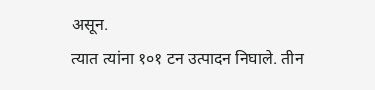असून.
त्यात त्यांना १०१ टन उत्पादन निघाले. तीन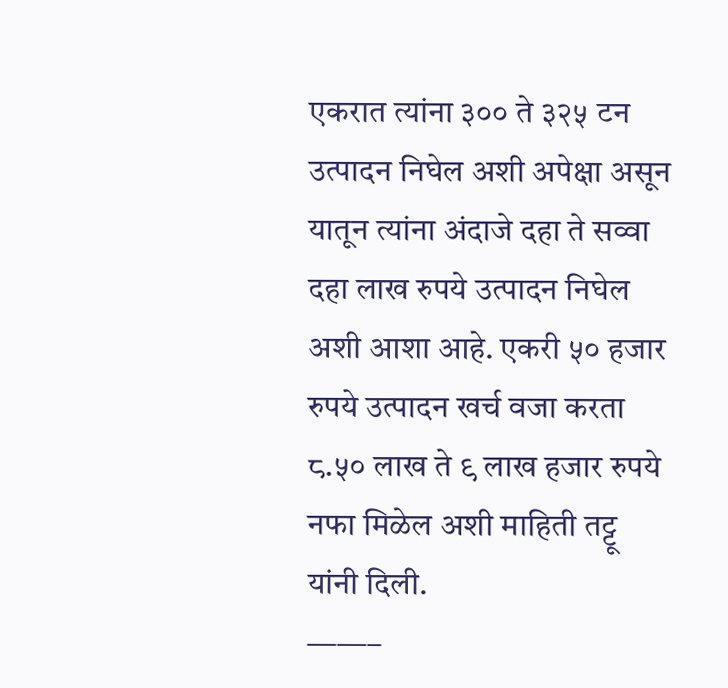एकरात त्यांना ३०० ते ३२५ टन उत्पादन निघेल अशी अपेक्षा असून यातून त्यांना अंदाजे दहा ते सव्वा दहा लाख रुपये उत्पादन निघेल अशी आशा आहे. एकरी ५० हजार रुपये उत्पादन खर्च वजा करता ८.५० लाख ते ९ लाख हजार रुपये नफा मिळेल अशी माहिती तट्टू यांनी दिली.
——–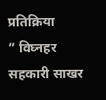प्रतिक्रिया
” विघ्नहर सहकारी साखर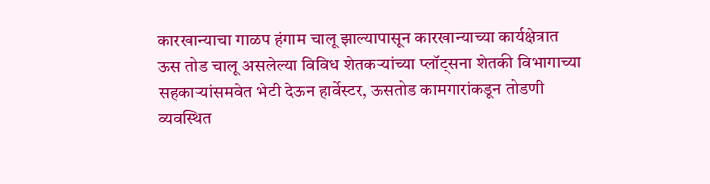कारखान्याचा गाळप हंगाम चालू झाल्यापासून कारखान्याच्या कार्यक्षेत्रात ऊस तोड चालू असलेल्या विविध शेतकऱ्यांच्या प्लॉट्सना शेतकी विभागाच्या सहकाऱ्यांसमवेत भेटी देऊन हार्वेस्टर, ऊसतोड कामगारांकडून तोडणी व्यवस्थित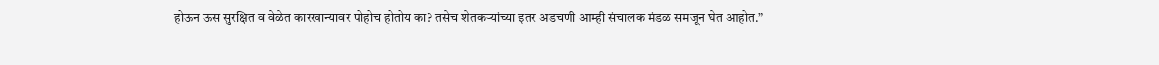होऊन ऊस सुरक्षित व वेळेत कारखान्यावर पोहोच होतोय का? तसेच शेतकऱ्यांच्या इतर अडचणी आम्ही संचालक मंडळ समजून घेत आहोत.”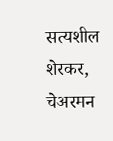सत्यशील शेरकर,
चेअरमन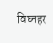विघ्नहर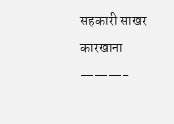सहकारी साखर कारखाना
———-